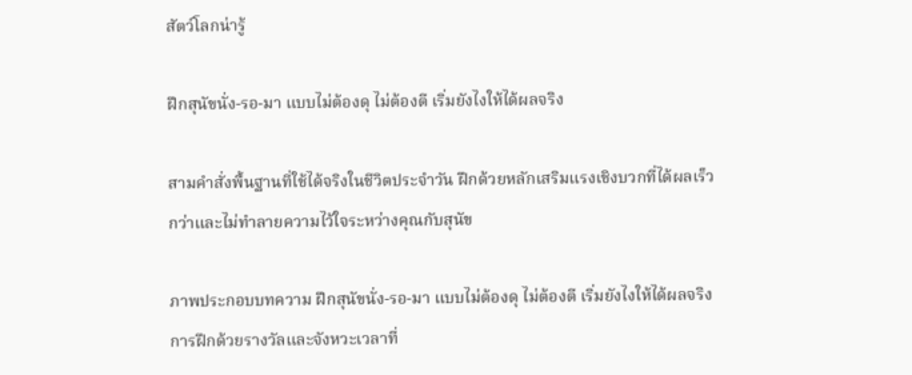สัตว์โลกน่ารู้

ฝึกสุนัขนั่ง-รอ-มา แบบไม่ต้องดุ ไม่ต้องตี เริ่มยังไงให้ได้ผลจริง

สามคำสั่งพื้นฐานที่ใช้ได้จริงในชีวิตประจำวัน ฝึกด้วยหลักเสริมแรงเชิงบวกที่ได้ผลเร็วกว่าและไม่ทำลายความไว้ใจระหว่างคุณกับสุนัข

ภาพประกอบบทความ ฝึกสุนัขนั่ง-รอ-มา แบบไม่ต้องดุ ไม่ต้องตี เริ่มยังไงให้ได้ผลจริง
การฝึกด้วยรางวัลและจังหวะเวลาที่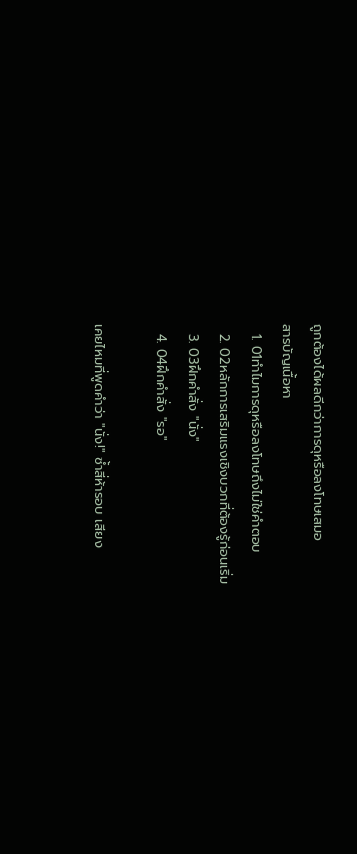ถูกต้องได้ผลดีกว่าการดุหรือลงโทษเสมอ
สารบัญเนื้อหา
  1. 01ทำไมการดุหรือลงโทษถึงไม่ใช่คำตอบ
  2. 02หลักการเสริมแรงเชิงบวกที่ต้องรู้ก่อนเริ่ม
  3. 03ฝึกคำสั่ง "นั่ง"
  4. 04ฝึกคำสั่ง "รอ"

เคยไหมที่พูดคำว่า "นั่ง!" ซ้ำสี่ห้ารอบ เสียง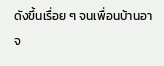ดังขึ้นเรื่อย ๆ จนเพื่อนบ้านอาจ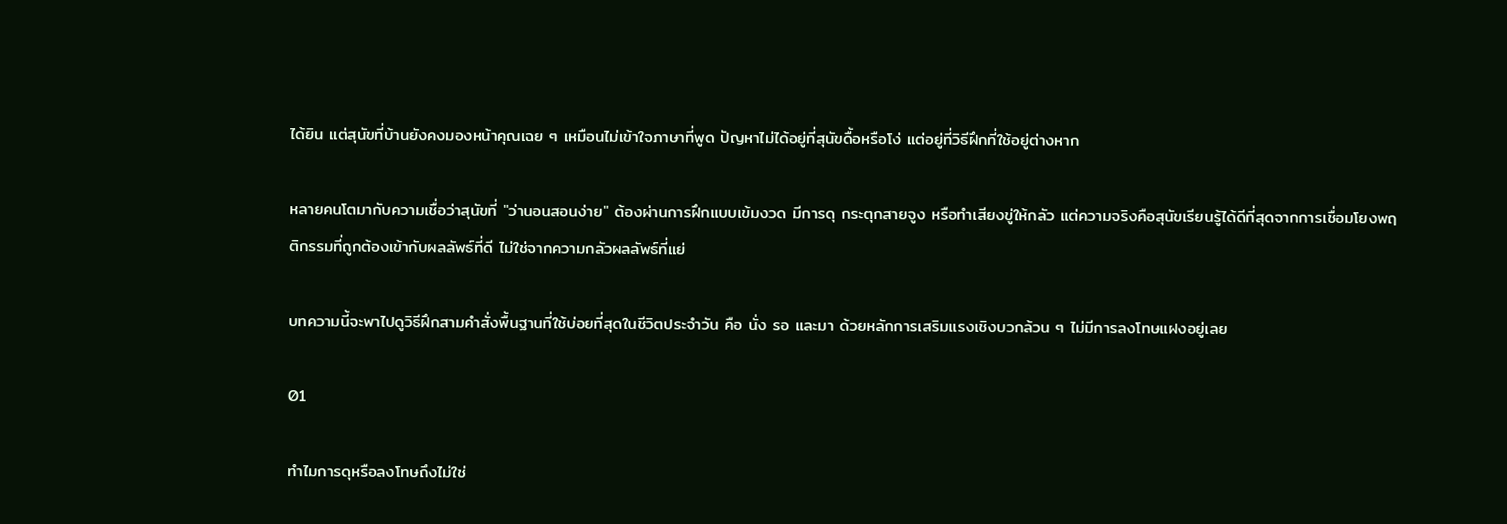ได้ยิน แต่สุนัขที่บ้านยังคงมองหน้าคุณเฉย ๆ เหมือนไม่เข้าใจภาษาที่พูด ปัญหาไม่ได้อยู่ที่สุนัขดื้อหรือโง่ แต่อยู่ที่วิธีฝึกที่ใช้อยู่ต่างหาก

หลายคนโตมากับความเชื่อว่าสุนัขที่ "ว่านอนสอนง่าย" ต้องผ่านการฝึกแบบเข้มงวด มีการดุ กระตุกสายจูง หรือทำเสียงขู่ให้กลัว แต่ความจริงคือสุนัขเรียนรู้ได้ดีที่สุดจากการเชื่อมโยงพฤติกรรมที่ถูกต้องเข้ากับผลลัพธ์ที่ดี ไม่ใช่จากความกลัวผลลัพธ์ที่แย่

บทความนี้จะพาไปดูวิธีฝึกสามคำสั่งพื้นฐานที่ใช้บ่อยที่สุดในชีวิตประจำวัน คือ นั่ง รอ และมา ด้วยหลักการเสริมแรงเชิงบวกล้วน ๆ ไม่มีการลงโทษแฝงอยู่เลย

01

ทำไมการดุหรือลงโทษถึงไม่ใช่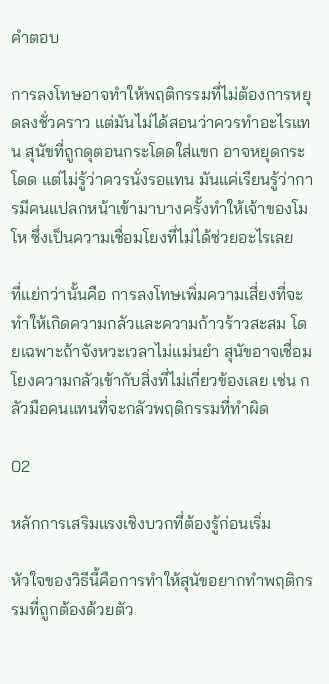คำตอบ

การลงโทษอาจทำให้พฤติกรรมที่ไม่ต้องการหยุดลงชั่วคราว แต่มันไม่ได้สอนว่าควรทำอะไรแทน สุนัขที่ถูกดุตอนกระโดดใส่แขก อาจหยุดกระโดด แต่ไม่รู้ว่าควรนั่งรอแทน มันแค่เรียนรู้ว่าการมีคนแปลกหน้าเข้ามาบางครั้งทำให้เจ้าของโมโห ซึ่งเป็นความเชื่อมโยงที่ไม่ได้ช่วยอะไรเลย

ที่แย่กว่านั้นคือ การลงโทษเพิ่มความเสี่ยงที่จะทำให้เกิดความกลัวและความก้าวร้าวสะสม โดยเฉพาะถ้าจังหวะเวลาไม่แม่นยำ สุนัขอาจเชื่อมโยงความกลัวเข้ากับสิ่งที่ไม่เกี่ยวข้องเลย เช่น กลัวมือคนแทนที่จะกลัวพฤติกรรมที่ทำผิด

02

หลักการเสริมแรงเชิงบวกที่ต้องรู้ก่อนเริ่ม

หัวใจของวิธีนี้คือการทำให้สุนัขอยากทำพฤติกรรมที่ถูกต้องด้วยตัว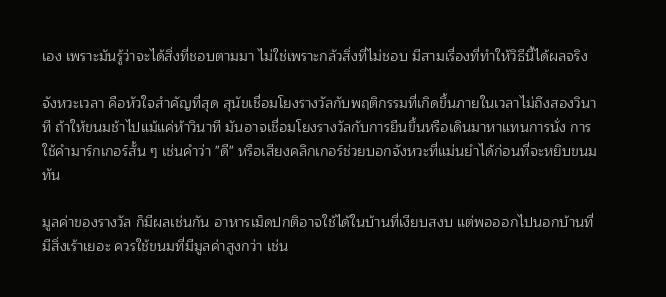เอง เพราะมันรู้ว่าจะได้สิ่งที่ชอบตามมา ไม่ใช่เพราะกลัวสิ่งที่ไม่ชอบ มีสามเรื่องที่ทำให้วิธีนี้ได้ผลจริง

จังหวะเวลา คือหัวใจสำคัญที่สุด สุนัขเชื่อมโยงรางวัลกับพฤติกรรมที่เกิดขึ้นภายในเวลาไม่ถึงสองวินาที ถ้าให้ขนมช้าไปแม้แค่ห้าวินาที มันอาจเชื่อมโยงรางวัลกับการยืนขึ้นหรือเดินมาหาแทนการนั่ง การใช้คำมาร์กเกอร์สั้น ๆ เช่นคำว่า "ดี" หรือเสียงคลิกเกอร์ช่วยบอกจังหวะที่แม่นยำได้ก่อนที่จะหยิบขนมทัน

มูลค่าของรางวัล ก็มีผลเช่นกัน อาหารเม็ดปกติอาจใช้ได้ในบ้านที่เงียบสงบ แต่พอออกไปนอกบ้านที่มีสิ่งเร้าเยอะ ควรใช้ขนมที่มีมูลค่าสูงกว่า เช่น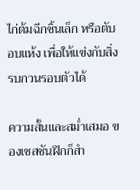ไก่ต้มฉีกชิ้นเล็ก หรือตับอบแห้ง เพื่อให้แข่งกับสิ่งรบกวนรอบตัวได้

ความสั้นและสม่ำเสมอ ของเซสชันฝึกก็สำ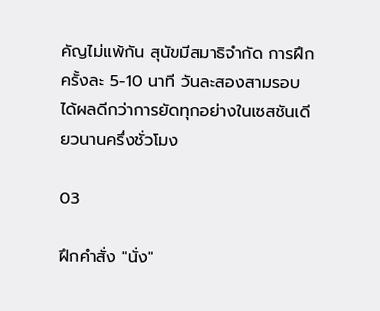คัญไม่แพ้กัน สุนัขมีสมาธิจำกัด การฝึกครั้งละ 5-10 นาที วันละสองสามรอบ ได้ผลดีกว่าการยัดทุกอย่างในเซสชันเดียวนานครึ่งชั่วโมง

03

ฝึกคำสั่ง "นั่ง"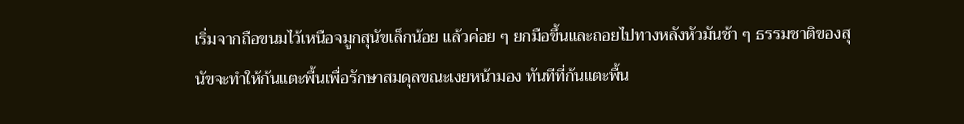เริ่มจากถือขนมไว้เหนือจมูกสุนัขเล็กน้อย แล้วค่อย ๆ ยกมือขึ้นและถอยไปทางหลังหัวมันช้า ๆ ธรรมชาติของสุนัขจะทำให้ก้นแตะพื้นเพื่อรักษาสมดุลขณะเงยหน้ามอง ทันทีที่ก้นแตะพื้น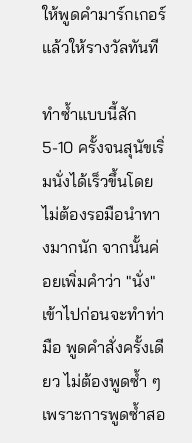ให้พูดคำมาร์กเกอร์แล้วให้รางวัลทันที

ทำซ้ำแบบนี้สัก 5-10 ครั้งจนสุนัขเริ่มนั่งได้เร็วขึ้นโดยไม่ต้องรอมือนำทางมากนัก จากนั้นค่อยเพิ่มคำว่า "นั่ง" เข้าไปก่อนจะทำท่ามือ พูดคำสั่งครั้งเดียว ไม่ต้องพูดซ้ำ ๆ เพราะการพูดซ้ำสอ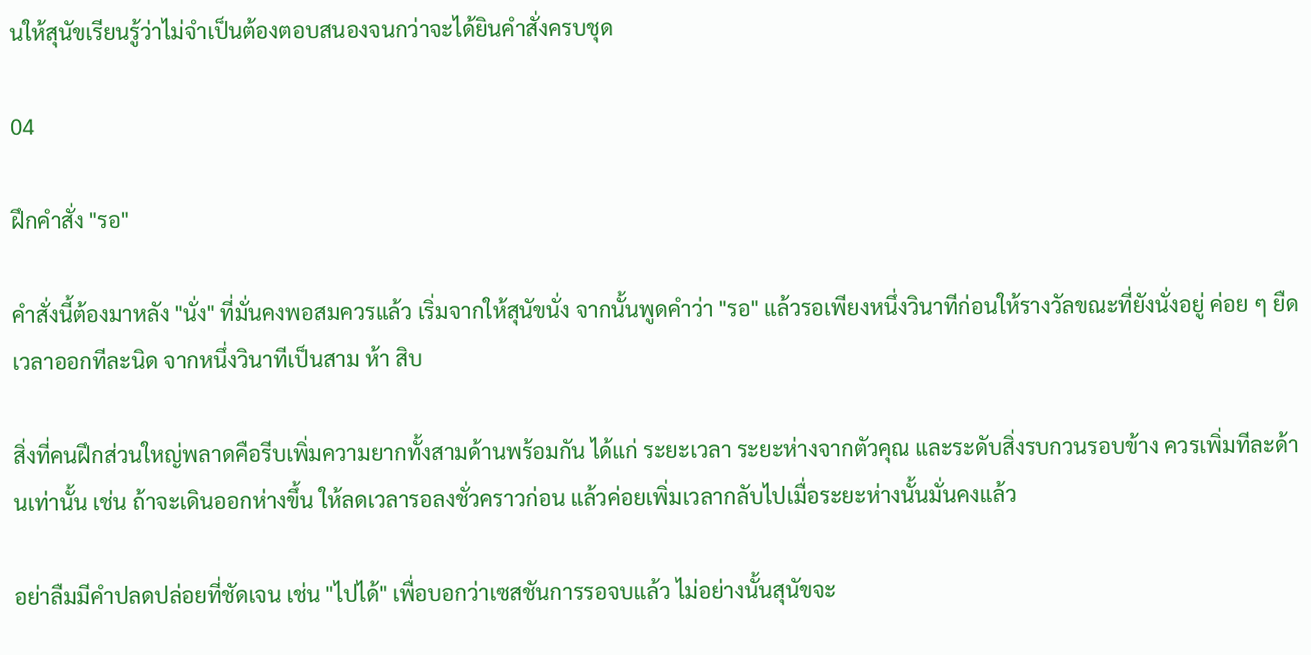นให้สุนัขเรียนรู้ว่าไม่จำเป็นต้องตอบสนองจนกว่าจะได้ยินคำสั่งครบชุด

04

ฝึกคำสั่ง "รอ"

คำสั่งนี้ต้องมาหลัง "นั่ง" ที่มั่นคงพอสมควรแล้ว เริ่มจากให้สุนัขนั่ง จากนั้นพูดคำว่า "รอ" แล้วรอเพียงหนึ่งวินาทีก่อนให้รางวัลขณะที่ยังนั่งอยู่ ค่อย ๆ ยืดเวลาออกทีละนิด จากหนึ่งวินาทีเป็นสาม ห้า สิบ

สิ่งที่คนฝึกส่วนใหญ่พลาดคือรีบเพิ่มความยากทั้งสามด้านพร้อมกัน ได้แก่ ระยะเวลา ระยะห่างจากตัวคุณ และระดับสิ่งรบกวนรอบข้าง ควรเพิ่มทีละด้านเท่านั้น เช่น ถ้าจะเดินออกห่างขึ้น ให้ลดเวลารอลงชั่วคราวก่อน แล้วค่อยเพิ่มเวลากลับไปเมื่อระยะห่างนั้นมั่นคงแล้ว

อย่าลืมมีคำปลดปล่อยที่ชัดเจน เช่น "ไปได้" เพื่อบอกว่าเซสชันการรอจบแล้ว ไม่อย่างนั้นสุนัขจะ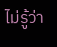ไม่รู้ว่า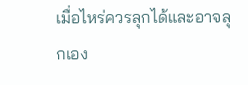เมื่อไหร่ควรลุกได้และอาจลุกเอง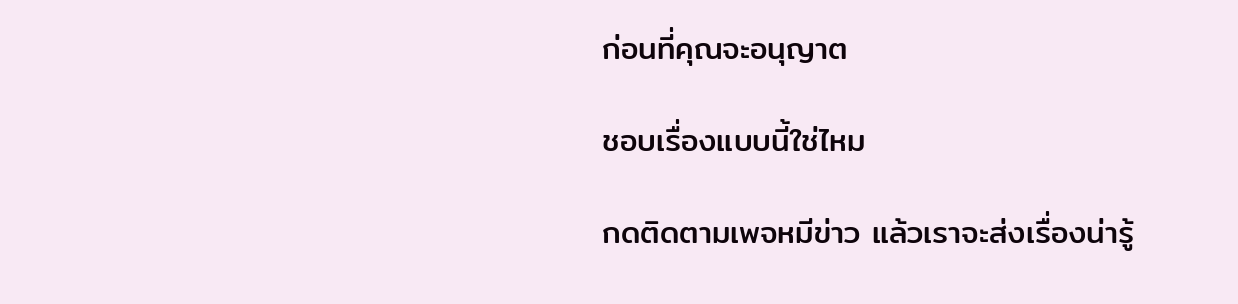ก่อนที่คุณจะอนุญาต

ชอบเรื่องแบบนี้ใช่ไหม

กดติดตามเพจหมีข่าว แล้วเราจะส่งเรื่องน่ารู้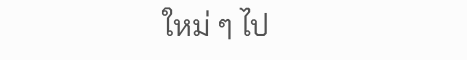ใหม่ ๆ ไป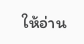ให้อ่าน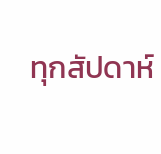ทุกสัปดาห์